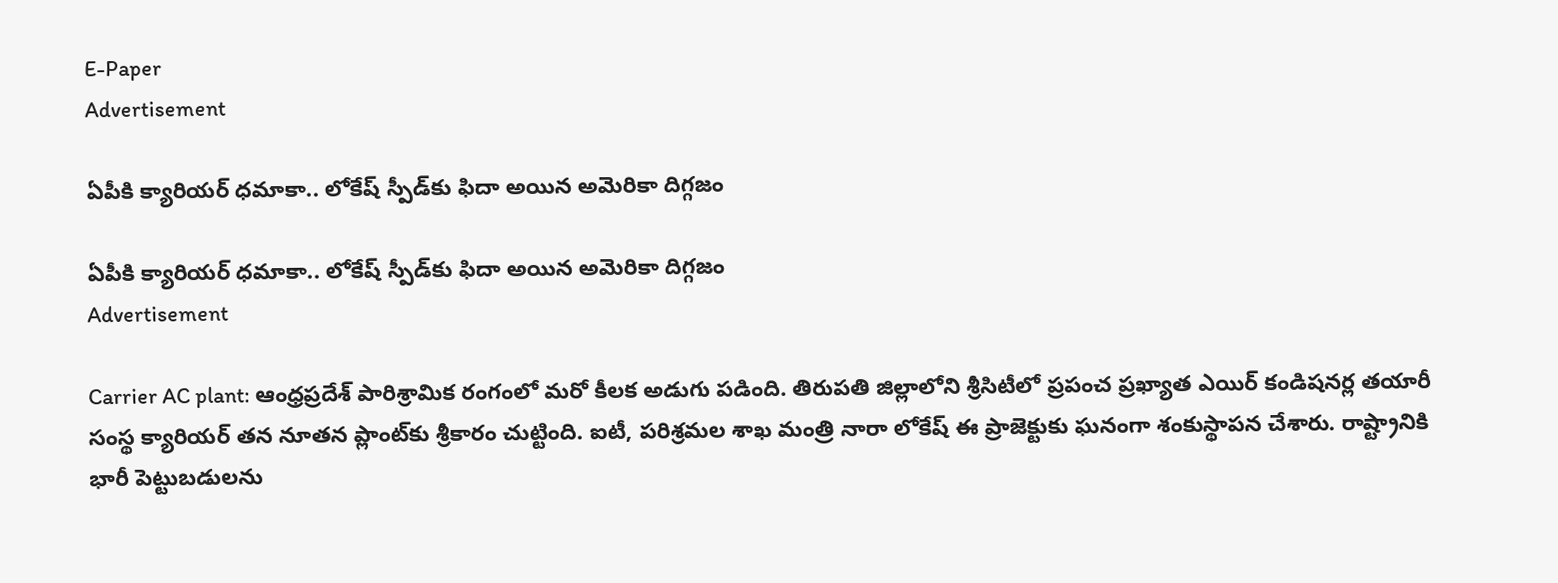E-Paper
Advertisement

ఏపీకి క్యారియర్ ధమాకా.. లోకేష్ స్పీడ్‌కు ఫిదా అయిన అమెరికా దిగ్గజం

ఏపీకి క్యారియర్ ధమాకా.. లోకేష్ స్పీడ్‌కు ఫిదా అయిన అమెరికా దిగ్గజం
Advertisement

Carrier AC plant: ఆంధ్రప్రదేశ్ పారిశ్రామిక రంగంలో మరో కీలక అడుగు పడింది. తిరుపతి జిల్లాలోని శ్రీసిటీలో ప్రపంచ ప్రఖ్యాత ఎయిర్ కండిషనర్ల తయారీ సంస్థ క్యారియర్ తన నూతన ప్లాంట్‌కు శ్రీకారం చుట్టింది. ఐటీ, పరిశ్రమల శాఖ మంత్రి నారా లోకేష్ ఈ ప్రాజెక్టుకు ఘనంగా శంకుస్థాపన చేశారు. రాష్ట్రానికి భారీ పెట్టుబడులను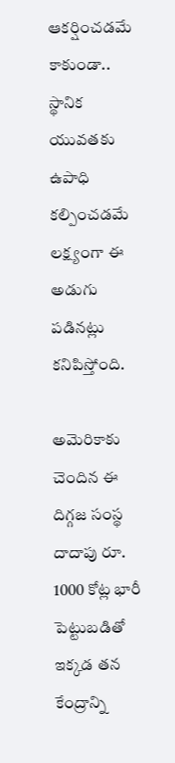ఆకర్షించడమే కాకుండా.. స్థానిక యువతకు ఉపాధి కల్పించడమే లక్ష్యంగా ఈ అడుగు పడినట్లు కనిపిస్తోంది.

అమెరికాకు చెందిన ఈ దిగ్గజ సంస్థ దాదాపు రూ. 1000 కోట్ల భారీ పెట్టుబడితో ఇక్కడ తన కేంద్రాన్ని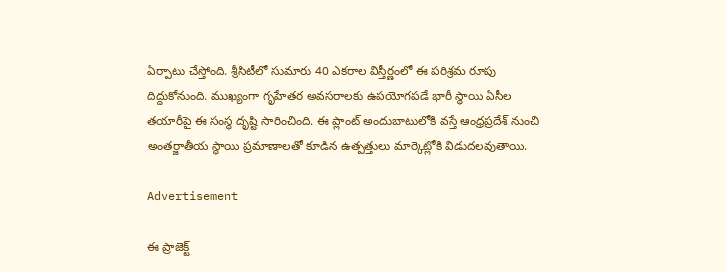ఏర్పాటు చేస్తోంది. శ్రీసిటీలో సుమారు 40 ఎకరాల విస్తీర్ణంలో ఈ పరిశ్రమ రూపు దిద్దుకోనుంది. ముఖ్యంగా గృహేతర అవసరాలకు ఉపయోగపడే భారీ స్థాయి ఏసీల తయారీపై ఈ సంస్థ దృష్టి సారించింది. ఈ ప్లాంట్ అందుబాటులోకి వస్తే ఆంధ్రప్రదేశ్ నుంచి అంతర్జాతీయ స్థాయి ప్రమాణాలతో కూడిన ఉత్పత్తులు మార్కెట్లోకి విడుదలవుతాయి.

Advertisement

ఈ ప్రాజెక్ట్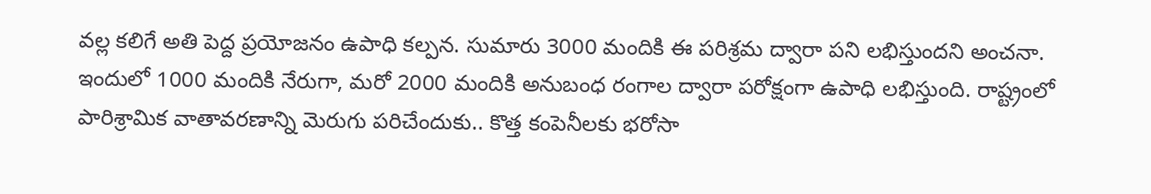వల్ల కలిగే అతి పెద్ద ప్రయోజనం ఉపాధి కల్పన. సుమారు 3000 మందికి ఈ పరిశ్రమ ద్వారా పని లభిస్తుందని అంచనా. ఇందులో 1000 మందికి నేరుగా, మరో 2000 మందికి అనుబంధ రంగాల ద్వారా పరోక్షంగా ఉపాధి లభిస్తుంది. రాష్ట్రంలో పారిశ్రామిక వాతావరణాన్ని మెరుగు పరిచేందుకు.. కొత్త కంపెనీలకు భరోసా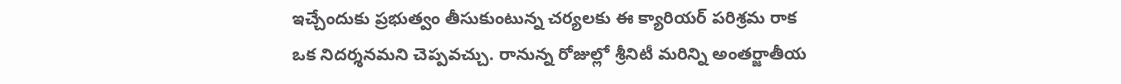ఇచ్చేందుకు ప్రభుత్వం తీసుకుంటున్న చర్యలకు ఈ క్యారియర్ పరిశ్రమ రాక ఒక నిదర్శనమని చెప్పవచ్చు. రానున్న రోజుల్లో శ్రీనిటీ మరిన్ని అంతర్జాతీయ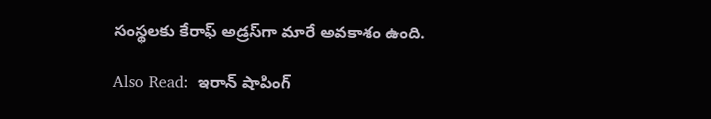సంస్థలకు కేరాఫ్ అడ్రస్‌గా మారే అవకాశం ఉంది.

Also Read:  ఇరాన్ షాపింగ్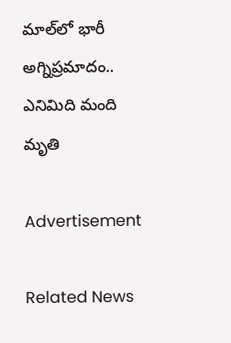మాల్‌లో భారీ అగ్నిప్రమాదం.. ఎనిమిది మంది మృతి

Advertisement

Related News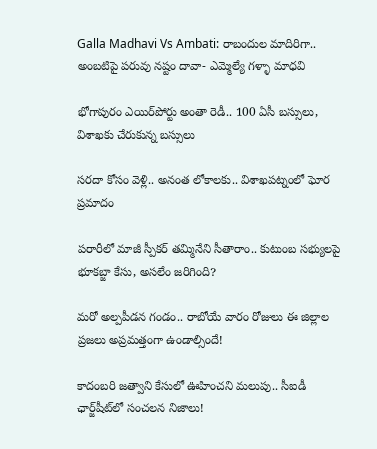Galla Madhavi Vs Ambati: రాబందుల మాదిరిగా.. అంబటిపై పరువు నష్టం దావా- ఎమ్మెల్యే గళ్ళా మాధవి

భోగాపురం ఎయిర్‌పోర్టు అంతా రెడీ.. 100 ఏసీ బస్సులు, విశాఖకు చేరుకున్న బస్సులు

సరదా కోసం వెళ్లి.. అనంత లోకాలకు.. విశాఖపట్నంలో ఘోర ప్రమాదం

పరారీలో మాజీ స్పీకర్ తమ్మినేని సీతారాం.. కుటుంబ సభ్యులపై భూకబ్జా కేసు, అసలేం జరిగింది?

మరో అల్పపీడన గండం.. రాబోయే వారం రోజులు ఈ జిల్లాల ప్రజలు అప్రమత్తంగా ఉండాల్సిందే!

కాదంబరి జత్వాని కేసులో ఊహించని మలుపు.. సీఐడీ ఛార్జ్‌షీట్‌లో సంచలన నిజాలు!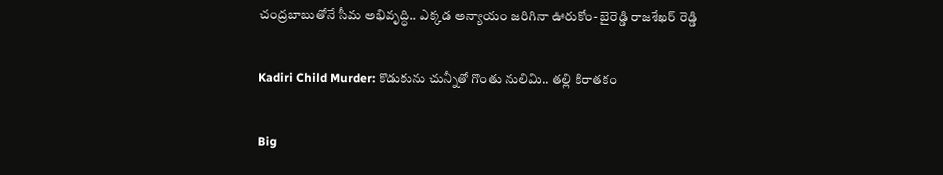చంద్రబాబుతోనే సీమ అభివృద్ధి.. ఎక్కడ అన్యాయం జరిగినా ఊరుకోం- బైరెడ్డి రాజశేఖర్ రెడ్డి

Kadiri Child Murder: కొడుకును చున్నీతో గొంతు నులిమి.. తల్లి కిరాతకం

Big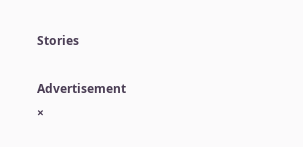Stories

Advertisement
×